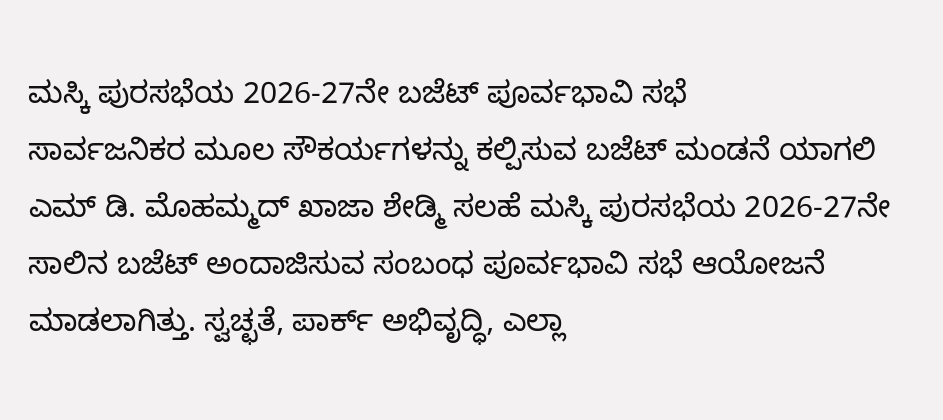ಮಸ್ಕಿ ಪುರಸಭೆಯ 2026-27ನೇ ಬಜೆಟ್ ಪೂರ್ವಭಾವಿ ಸಭೆ
ಸಾರ್ವಜನಿಕರ ಮೂಲ ಸೌಕರ್ಯಗಳನ್ನು ಕಲ್ಪಿಸುವ ಬಜೆಟ್ ಮಂಡನೆ ಯಾಗಲಿ ಎಮ್ ಡಿ. ಮೊಹಮ್ಮದ್ ಖಾಜಾ ಶೇಡ್ಮಿ ಸಲಹೆ ಮಸ್ಕಿ ಪುರಸಭೆಯ 2026-27ನೇ ಸಾಲಿನ ಬಜೆಟ್ ಅಂದಾಜಿಸುವ ಸಂಬಂಧ ಪೂರ್ವಭಾವಿ ಸಭೆ ಆಯೋಜನೆ ಮಾಡಲಾಗಿತ್ತು. ಸ್ವಚ್ಛತೆ, ಪಾರ್ಕ್ ಅಭಿವೃದ್ಧಿ, ಎಲ್ಲಾ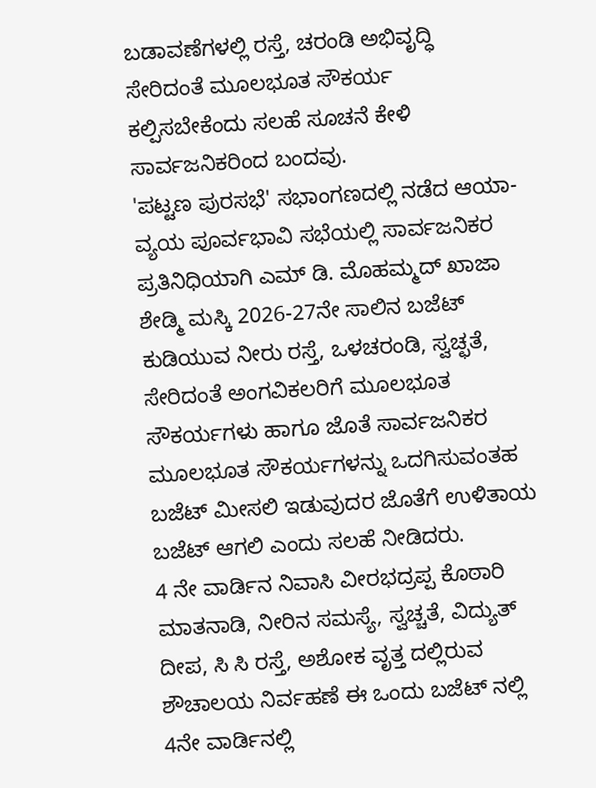ಬಡಾವಣೆಗಳಲ್ಲಿ ರಸ್ತೆ, ಚರಂಡಿ ಅಭಿವೃದ್ಧಿ ಸೇರಿದಂತೆ ಮೂಲಭೂತ ಸೌಕರ್ಯ ಕಲ್ಪಿಸಬೇಕೆಂದು ಸಲಹೆ ಸೂಚನೆ ಕೇಳಿ ಸಾರ್ವಜನಿಕರಿಂದ ಬಂದವು.
'ಪಟ್ಟಣ ಪುರಸಭೆ' ಸಭಾಂಗಣದಲ್ಲಿ ನಡೆದ ಆಯಾ-ವ್ಯಯ ಪೂರ್ವಭಾವಿ ಸಭೆಯಲ್ಲಿ ಸಾರ್ವಜನಿಕರ ಪ್ರತಿನಿಧಿಯಾಗಿ ಎಮ್ ಡಿ. ಮೊಹಮ್ಮದ್ ಖಾಜಾ ಶೇಡ್ಮಿ ಮಸ್ಕಿ 2026-27ನೇ ಸಾಲಿನ ಬಜೆಟ್ ಕುಡಿಯುವ ನೀರು ರಸ್ತೆ, ಒಳಚರಂಡಿ, ಸ್ವಚ್ಛತೆ, ಸೇರಿದಂತೆ ಅಂಗವಿಕಲರಿಗೆ ಮೂಲಭೂತ ಸೌಕರ್ಯಗಳು ಹಾಗೂ ಜೊತೆ ಸಾರ್ವಜನಿಕರ ಮೂಲಭೂತ ಸೌಕರ್ಯಗಳನ್ನು ಒದಗಿಸುವಂತಹ ಬಜೆಟ್ ಮೀಸಲಿ ಇಡುವುದರ ಜೊತೆಗೆ ಉಳಿತಾಯ ಬಜೆಟ್ ಆಗಲಿ ಎಂದು ಸಲಹೆ ನೀಡಿದರು.
4 ನೇ ವಾರ್ಡಿನ ನಿವಾಸಿ ವೀರಭದ್ರಪ್ಪ ಕೊಠಾರಿ ಮಾತನಾಡಿ, ನೀರಿನ ಸಮಸ್ಯೆ, ಸ್ವಚ್ಚತೆ, ವಿದ್ಯುತ್ ದೀಪ, ಸಿ ಸಿ ರಸ್ತೆ, ಅಶೋಕ ವೃತ್ತ ದಲ್ಲಿರುವ ಶೌಚಾಲಯ ನಿರ್ವಹಣೆ ಈ ಒಂದು ಬಜೆಟ್ ನಲ್ಲಿ 4ನೇ ವಾರ್ಡಿನಲ್ಲಿ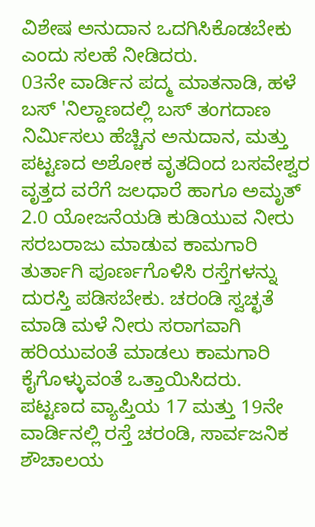ವಿಶೇಷ ಅನುದಾನ ಒದಗಿಸಿಕೊಡಬೇಕು ಎಂದು ಸಲಹೆ ನೀಡಿದರು.
03ನೇ ವಾರ್ಡಿನ ಪದ್ಮ ಮಾತನಾಡಿ, ಹಳೆ ಬಸ್ 'ನಿಲ್ದಾಣದಲ್ಲಿ ಬಸ್ ತಂಗದಾಣ ನಿರ್ಮಿಸಲು ಹೆಚ್ಚಿನ ಅನುದಾನ, ಮತ್ತು ಪಟ್ಟಣದ ಅಶೋಕ ವೃತದಿಂದ ಬಸವೇಶ್ವರ ವೃತ್ತದ ವರೆಗೆ ಜಲಧಾರೆ ಹಾಗೂ ಅಮೃತ್ 2.0 ಯೋಜನೆಯಡಿ ಕುಡಿಯುವ ನೀರು ಸರಬರಾಜು ಮಾಡುವ ಕಾಮಗಾರಿ ತುರ್ತಾಗಿ ಪೂರ್ಣಗೊಳಿಸಿ ರಸ್ತೆಗಳನ್ನು ದುರಸ್ತಿ ಪಡಿಸಬೇಕು. ಚರಂಡಿ ಸ್ವಚ್ಛತೆ ಮಾಡಿ ಮಳೆ ನೀರು ಸರಾಗವಾಗಿ ಹರಿಯುವಂತೆ ಮಾಡಲು ಕಾಮಗಾರಿ ಕೈಗೊಳ್ಳುವಂತೆ ಒತ್ತಾಯಿಸಿದರು.
ಪಟ್ಟಣದ ವ್ಯಾಪ್ತಿಯ 17 ಮತ್ತು 19ನೇ ವಾರ್ಡಿನಲ್ಲಿ ರಸ್ತೆ ಚರಂಡಿ, ಸಾರ್ವಜನಿಕ ಶೌಚಾಲಯ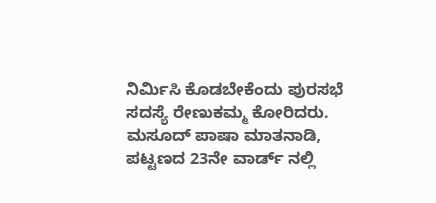ನಿರ್ಮಿಸಿ ಕೊಡಬೇಕೆಂದು ಪುರಸಭೆ ಸದಸ್ಯೆ ರೇಣುಕಮ್ಮ ಕೋರಿದರು.
ಮಸೂದ್ ಪಾಷಾ ಮಾತನಾಡಿ, ಪಟ್ಟಣದ 23ನೇ ವಾರ್ಡ್ ನಲ್ಲಿ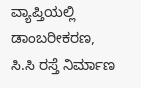ವ್ಯಾಪ್ತಿಯಲ್ಲಿ ಡಾಂಬರೀಕರಣ, ಸಿ.ಸಿ ರಸ್ತೆ ನಿರ್ಮಾಣ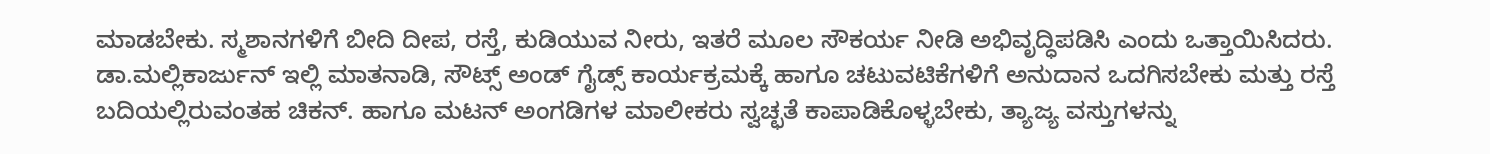ಮಾಡಬೇಕು. ಸ್ಮಶಾನಗಳಿಗೆ ಬೀದಿ ದೀಪ, ರಸ್ತೆ, ಕುಡಿಯುವ ನೀರು, ಇತರೆ ಮೂಲ ಸೌಕರ್ಯ ನೀಡಿ ಅಭಿವೃದ್ಧಿಪಡಿಸಿ ಎಂದು ಒತ್ತಾಯಿಸಿದರು.
ಡಾ.ಮಲ್ಲಿಕಾರ್ಜುನ್ ಇಲ್ಲಿ ಮಾತನಾಡಿ, ಸೌಟ್ಸ್ ಅಂಡ್ ಗೈಡ್ಸ್ ಕಾರ್ಯಕ್ರಮಕ್ಕೆ ಹಾಗೂ ಚಟುವಟಿಕೆಗಳಿಗೆ ಅನುದಾನ ಒದಗಿಸಬೇಕು ಮತ್ತು ರಸ್ತೆ ಬದಿಯಲ್ಲಿರುವಂತಹ ಚಿಕನ್. ಹಾಗೂ ಮಟನ್ ಅಂಗಡಿಗಳ ಮಾಲೀಕರು ಸ್ವಚ್ಛತೆ ಕಾಪಾಡಿಕೊಳ್ಳಬೇಕು, ತ್ಯಾಜ್ಯ ವಸ್ತುಗಳನ್ನು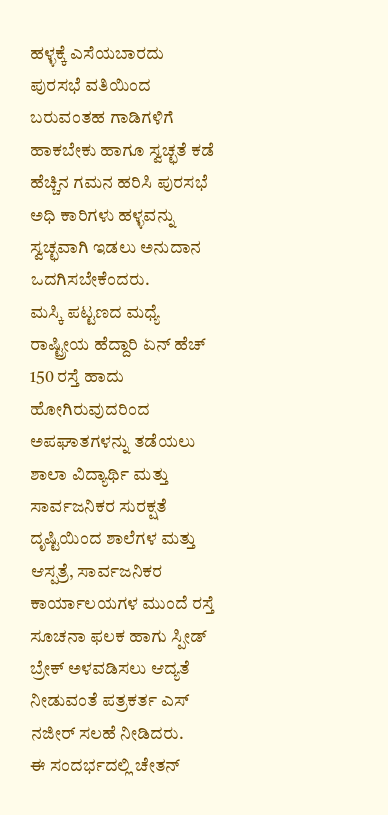ಹಳ್ಳಕ್ಕೆ ಎಸೆಯಬಾರದು ಪುರಸಭೆ ವತಿಯಿಂದ ಬರುವಂತಹ ಗಾಡಿಗಳಿಗೆ ಹಾಕಬೇಕು ಹಾಗೂ ಸ್ವಚ್ಛತೆ ಕಡೆ ಹೆಚ್ಚಿನ ಗಮನ ಹರಿಸಿ ಪುರಸಭೆ ಅಧಿ ಕಾರಿಗಳು ಹಳ್ಳವನ್ನು ಸ್ವಚ್ಛವಾಗಿ ಇಡಲು ಅನುದಾನ ಒದಗಿಸಬೇಕೆಂದರು.
ಮಸ್ಕಿ ಪಟ್ಟಣದ ಮಧ್ಯೆ ರಾಷ್ಟ್ರೀಯ ಹೆದ್ದಾರಿ ಏನ್ ಹೆಚ್ 150 ರಸ್ತೆ ಹಾದು ಹೋಗಿರುವುದರಿಂದ ಅಪಘಾತಗಳನ್ನು ತಡೆಯಲು ಶಾಲಾ ವಿದ್ಯಾರ್ಥಿ ಮತ್ತು ಸಾರ್ವಜನಿಕರ ಸುರಕ್ಷತೆ ದೃಷ್ಟಿಯಿಂದ ಶಾಲೆಗಳ ಮತ್ತು ಆಸ್ಪತ್ರೆ, ಸಾರ್ವಜನಿಕರ ಕಾರ್ಯಾಲಯಗಳ ಮುಂದೆ ರಸ್ತೆ ಸೂಚನಾ ಫಲಕ ಹಾಗು ಸ್ಪೀಡ್ ಬ್ರೇಕ್ ಅಳವಡಿಸಲು ಆದ್ಯತೆ ನೀಡುವಂತೆ ಪತ್ರಕರ್ತ ಎಸ್ ನಜೀರ್ ಸಲಹೆ ನೀಡಿದರು.
ಈ ಸಂದರ್ಭದಲ್ಲಿ ಚೇತನ್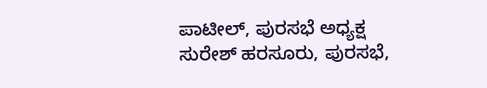ಪಾಟೀಲ್, ಪುರಸಭೆ ಅಧ್ಯಕ್ಷ ಸುರೇಶ್ ಹರಸೂರು, ಪುರಸಭೆ,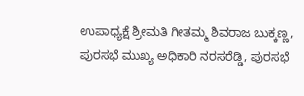ಉಪಾಧ್ಯಕ್ಷೆ ಶ್ರೀಮತಿ ಗೀತಮ್ಮ ಶಿವರಾಜ ಬುಕ್ಕಣ್ಣ, ಪುರಸಭೆ ಮುಖ್ಯ ಅಧಿಕಾರಿ ನರಸರೆಡ್ಡಿ, ಪುರಸಭೆ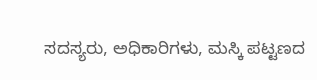ಸದಸ್ಯರು, ಅಧಿಕಾರಿಗಳು, ಮಸ್ಕಿ ಪಟ್ಟಣದ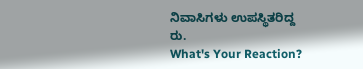ನಿವಾಸಿಗಳು ಉಪಸ್ಥಿತರಿದ್ದ
ರು.
What's Your Reaction?